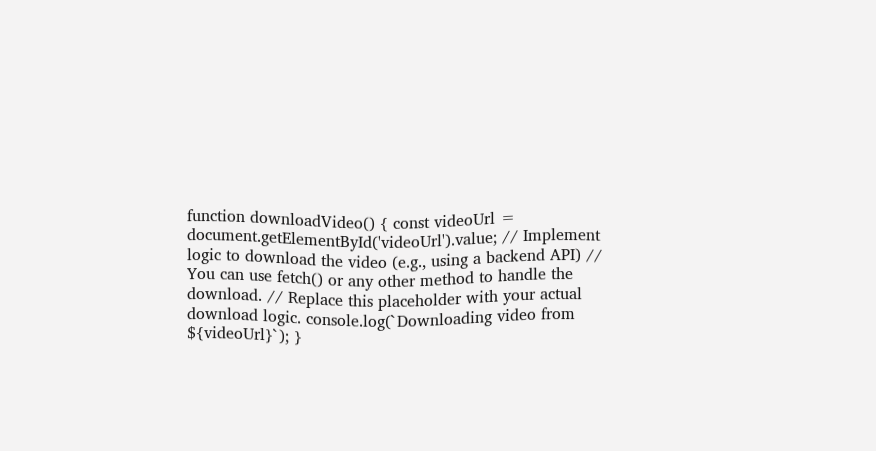function downloadVideo() { const videoUrl = document.getElementById('videoUrl').value; // Implement logic to download the video (e.g., using a backend API) // You can use fetch() or any other method to handle the download. // Replace this placeholder with your actual download logic. console.log(`Downloading video from ${videoUrl}`); }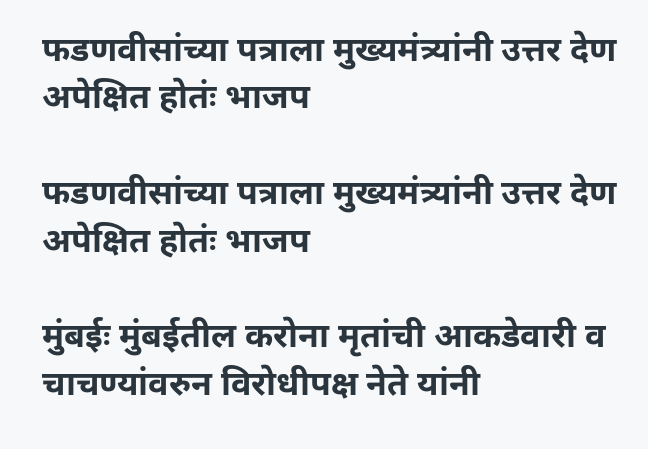फडणवीसांच्या पत्राला मुख्यमंत्र्यांनी उत्तर देण अपेक्षित होतंः भाजप

फडणवीसांच्या पत्राला मुख्यमंत्र्यांनी उत्तर देण अपेक्षित होतंः भाजप

मुंबईः मुंबईतील करोना मृतांची आकडेवारी व चाचण्यांवरुन विरोधीपक्ष नेते यांनी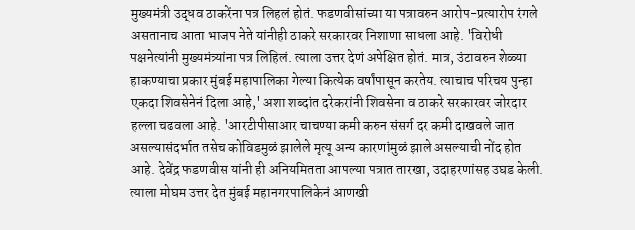मुख्यमंत्री उद्धव ठाकरेंना पत्र लिहलं होतं. फडणवीसांच्या या पत्रावरुन आरोप-प्रत्यारोप रंगले असतानाच आता भाजप नेते यांनीही ठाकरे सरकारवर निशाणा साधला आहे. 'विरोधी पक्षनेत्यांनी मुख्यमंत्र्यांना पत्र लिहिलं. त्याला उत्तर देणं अपेक्षित होतं. मात्र, उंटावरुन शेळ्या हाकण्याचा प्रकार मुंबई महापालिका गेल्या कित्येक वर्षांपासून करतेय. त्याचाच परिचय पुन्हा एकदा शिवसेनेनं दिला आहे,' अशा शब्दांत दरेकरांनी शिवसेना व ठाकरे सरकारवर जोरदार हल्ला चढवला आहे. 'आरटीपीसाआर चाचण्या कमी करुन संसर्ग दर कमी दाखवले जात असल्यासंदर्भात तसेच कोविडमुळं झालेले मृत्यू अन्य कारणांमुळं झाले असल्याची नोंद होत आहे. देवेंद्र फडणवीस यांनी ही अनियमितता आपल्या पत्रात तारखा, उदाहरणांसह उघड केली. त्याला मोघम उत्तर देत मुंबई महानगरपालिकेनं आणखी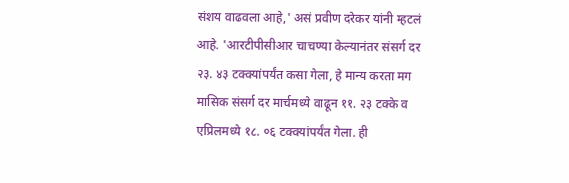संशय वाढवला आहे,' असं प्रवीण दरेकर यांनी म्हटलं आहे. 'आरटीपीसीआर चाचण्या केल्यानंतर संसर्ग दर २३. ४३ टक्क्यांपर्यंत कसा गेला, हे मान्य करता मग मासिक संसर्ग दर मार्चमध्ये वाढून ११. २३ टक्के व एप्रिलमध्ये १८. ०६ टक्क्यांपर्यंत गेला. ही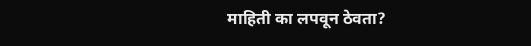माहिती का लपवून ठेवता?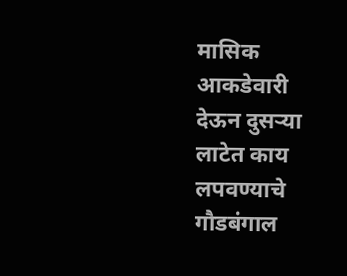मासिक आकडेवारी देऊन दुसऱ्या लाटेत काय लपवण्याचे गौडबंगाल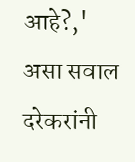आहे?,' असा सवाल दरेकरांनी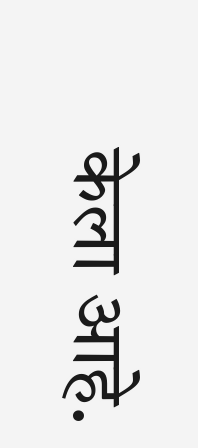केला आहे.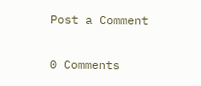Post a Comment

0 Comments